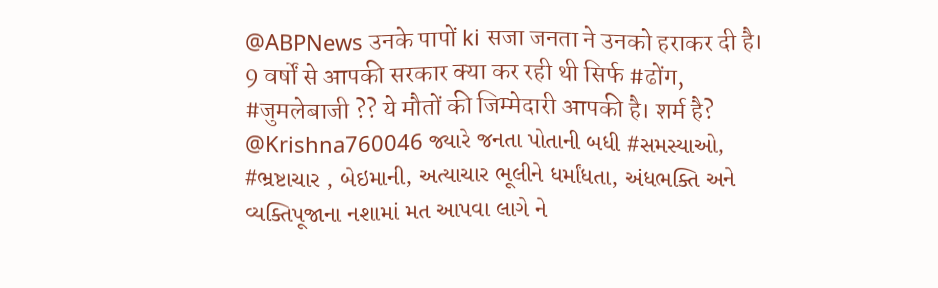@ABPNews उनके पापों ki सजा जनता ने उनको हराकर दी है। 9 वर्षों से आपकी सरकार क्या कर रही थी सिर्फ #ढोंग, #जुमलेबाजी ?? ये मौतों की जिम्मेदारी आपकी है। शर्म है?
@Krishna760046 જ્યારે જનતા પોતાની બધી #સમસ્યાઓ, #ભ્રષ્ટાચાર , બેઇમાની, અત્યાચાર ભૂલીને ધર્માંધતા, અંધભક્તિ અને વ્યક્તિપૂજાના નશામાં મત આપવા લાગે ને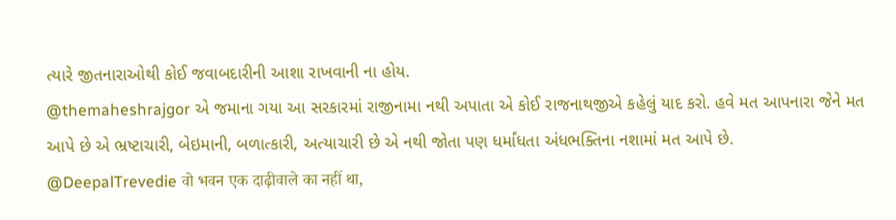ત્યારે જીતનારાઓથી કોઈ જવાબદારીની આશા રાખવાની ના હોય.
@themaheshrajgor એ જમાના ગયા આ સરકારમાં રાજીનામા નથી અપાતા એ કોઈ રાજનાથજીએ કહેલું યાદ કરો. હવે મત આપનારા જેને મત આપે છે એ ભ્રષ્ટાચારી, બેઇમાની, બળાત્કારી, અત્યાચારી છે એ નથી જોતા પણ ધર્માંધતા અંધભક્તિના નશામાં મત આપે છે.
@DeepalTrevedie वो भवन एक दाढ़ीवाले का नहीं था,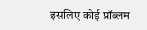इसलिए कोई प्रॉब्लम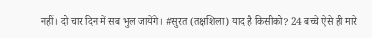नहीं। दो चार दिन में सब भुल जायेंगे। #सुरत (तक्षशिला) याद है किसीको? 24 बच्चे ऐसे ही मारे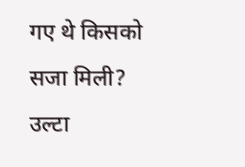गए थे किसको सजा मिली? उल्टा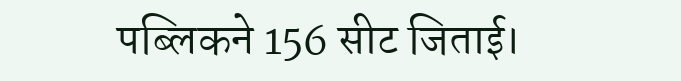पब्लिकने 156 सीट जिताई।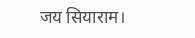जय सियाराम।